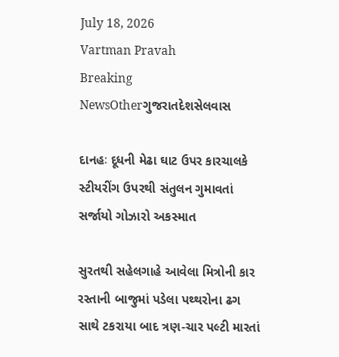July 18, 2026
Vartman Pravah
Breaking NewsOtherગુજરાતદેશસેલવાસ

દાનહઃ દૂધની મેઢા ઘાટ ઉપર કારચાલકે સ્‍ટીયરીંગ ઉપરથી સંતુલન ગુમાવતાં સર્જાયો ગોઝારો અકસ્‍માત

સુરતથી સહેલગાહે આવેલા મિત્રોની કાર રસ્‍તાની બાજુમાં પડેલા પથ્‍થરોના ઢગ સાથે ટકરાયા બાદ ત્રણ-ચાર પલ્‍ટી મારતાં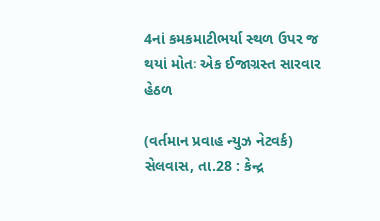4નાં કમકમાટીભર્યા સ્‍થળ ઉપર જ થયાં મોતઃ એક ઈજાગ્રસ્‍ત સારવાર હેઠળ

(વર્તમાન પ્રવાહ ન્‍યુઝ નેટવર્ક)
સેલવાસ, તા.28 : કેન્‍દ્ર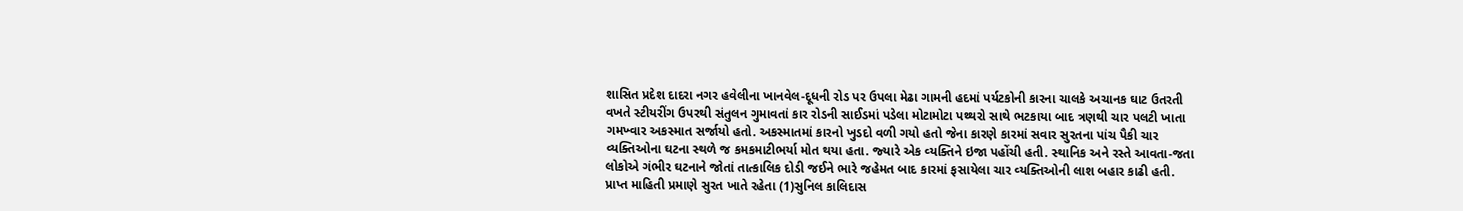શાસિત પ્રદેશ દાદરા નગર હવેલીના ખાનવેલ-દૂધની રોડ પર ઉપલા મેઢા ગામની હદમાં પર્યટકોની કારના ચાલકે અચાનક ઘાટ ઉતરતી વખતે સ્‍ટીયરીંગ ઉપરથી સંતુલન ગુમાવતાં કાર રોડની સાઈડમાં પડેલા મોટામોટા પથ્‍થરો સાથે ભટકાયા બાદ ત્રણથી ચાર પલટી ખાતા ગમખ્‍વાર અકસ્‍માત સર્જાયો હતો. અકસ્‍માતમાં કારનો ખુડદો વળી ગયો હતો જેના કારણે કારમાં સવાર સુરતના પાંચ પૈકી ચાર વ્‍યક્‍તિઓના ઘટના સ્‍થળે જ કમકમાટીભર્યા મોત થયા હતા. જ્‍યારે એક વ્‍યક્‍તિને ઇજા પહોંચી હતી. સ્‍થાનિક અને રસ્‍તે આવતા-જતા લોકોએ ગંભીર ઘટનાને જોતાં તાત્‍કાલિક દોડી જઈને ભારે જહેમત બાદ કારમાં ફસાયેલા ચાર વ્‍યક્‍તિઓની લાશ બહાર કાઢી હતી.
પ્રાપ્ત માહિતી પ્રમાણે સુરત ખાતે રહેતા (1)સુનિલ કાલિદાસ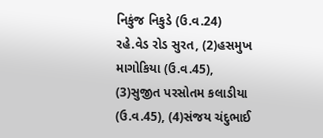નિકુંજ નિકુડે (ઉ.વ.24) રહે.વેડ રોડ સુરત, (2)હસમુખ માગોકિયા (ઉ.વ.45), (3)સુજીત પરસોતમ કલાડીયા (ઉ.વ.45), (4)સંજય ચંદુભાઈ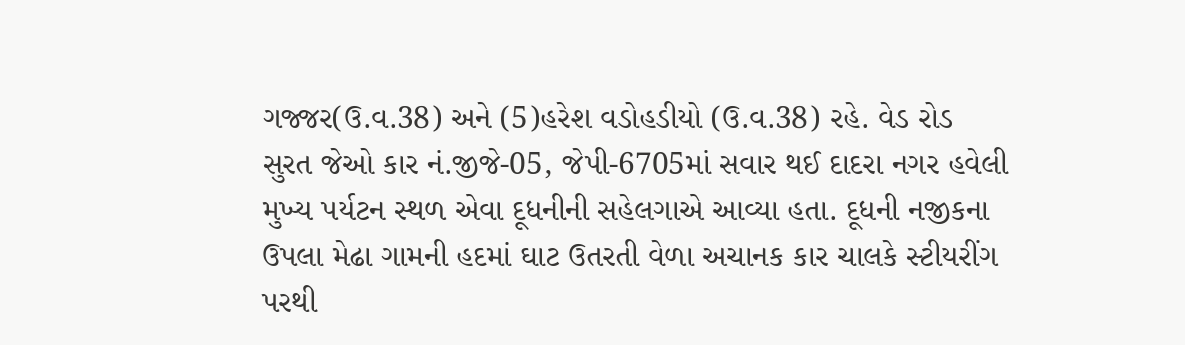ગજ્જર(ઉ.વ.38) અને (5)હરેશ વડોહડીયો (ઉ.વ.38) રહે. વેડ રોડ સુરત જેઓ કાર નં.જીજે-05, જેપી-6705માં સવાર થઈ દાદરા નગર હવેલી મુખ્‍ય પર્યટન સ્‍થળ એવા દૂધનીની સહેલગાએ આવ્‍યા હતા. દૂધની નજીકના ઉપલા મેઢા ગામની હદમાં ઘાટ ઉતરતી વેળા અચાનક કાર ચાલકે સ્‍ટીયરીંગ પરથી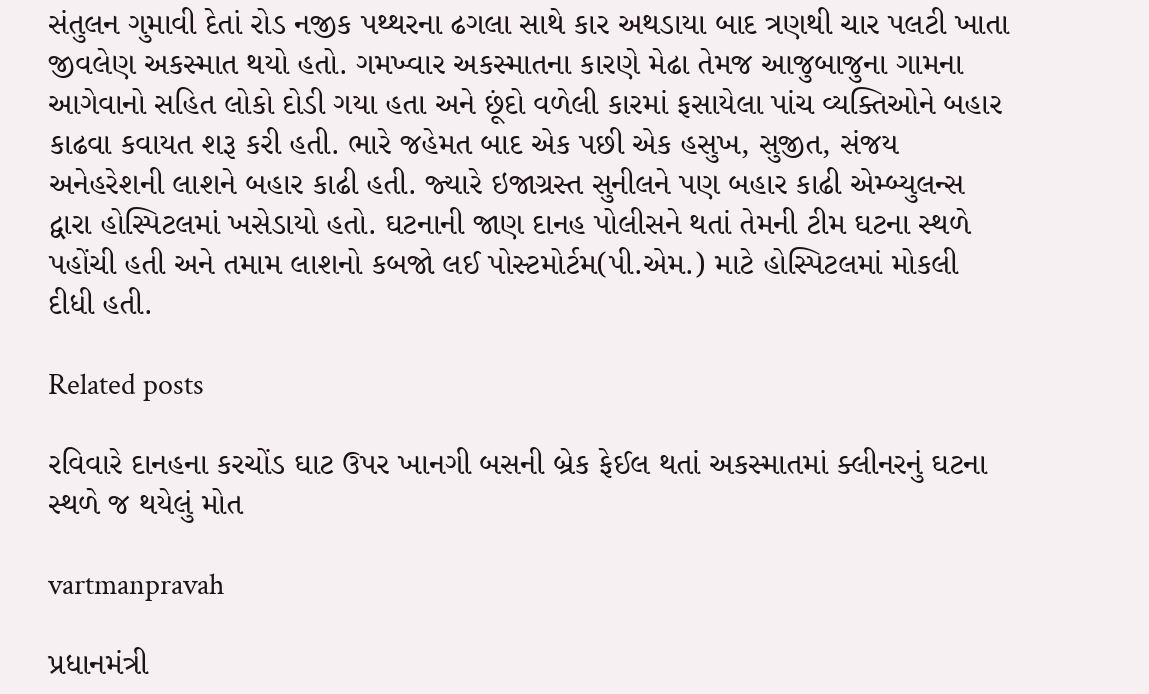સંતુલન ગુમાવી દેતાં રોડ નજીક પથ્‍થરના ઢગલા સાથે કાર અથડાયા બાદ ત્રણથી ચાર પલટી ખાતા જીવલેણ અકસ્‍માત થયો હતો. ગમખ્‍વાર અકસ્‍માતના કારણે મેઢા તેમજ આજુબાજુના ગામના આગેવાનો સહિત લોકો દોડી ગયા હતા અને છૂંદો વળેલી કારમાં ફસાયેલા પાંચ વ્‍યક્‍તિઓને બહાર કાઢવા કવાયત શરૂ કરી હતી. ભારે જહેમત બાદ એક પછી એક હસુખ, સુજીત, સંજય અનેહરેશની લાશને બહાર કાઢી હતી. જ્‍યારે ઇજાગ્રસ્‍ત સુનીલને પણ બહાર કાઢી એમ્‍બ્‍યુલન્‍સ દ્વારા હોસ્‍પિટલમાં ખસેડાયો હતો. ઘટનાની જાણ દાનહ પોલીસને થતાં તેમની ટીમ ઘટના સ્‍થળે પહોંચી હતી અને તમામ લાશનો કબજો લઈ પોસ્‍ટમોર્ટમ(પી.એમ.) માટે હોસ્‍પિટલમાં મોકલી દીધી હતી.

Related posts

રવિવારે દાનહના કરચોંડ ઘાટ ઉપર ખાનગી બસની બ્રેક ફેઈલ થતાં અકસ્‍માતમાં ક્‍લીનરનું ઘટના સ્‍થળે જ થયેલું મોત

vartmanpravah

પ્રધાનમંત્રી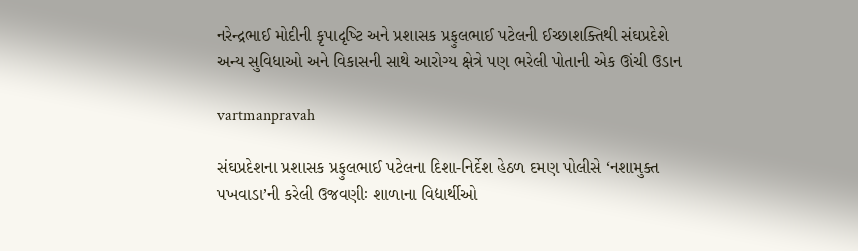નરેન્‍દ્રભાઈ મોદીની કૃપાદૃષ્‍ટિ અને પ્રશાસક પ્રફુલભાઈ પટેલની ઈચ્‍છાશક્‍તિથી સંઘપ્રદેશે અન્‍ય સુવિધાઓ અને વિકાસની સાથે આરોગ્‍ય ક્ષેત્રે પણ ભરેલી પોતાની એક ઊંચી ઉડાન

vartmanpravah

સંઘપ્રદેશના પ્રશાસક પ્રફુલભાઈ પટેલના દિશા-નિર્દેશ હેઠળ દમણ પોલીસે ‘નશામુક્‍ત પખવાડા’ની કરેલી ઉજવણીઃ શાળાના વિદ્યાર્થીઓ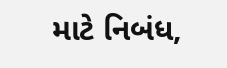માટે નિબંધ,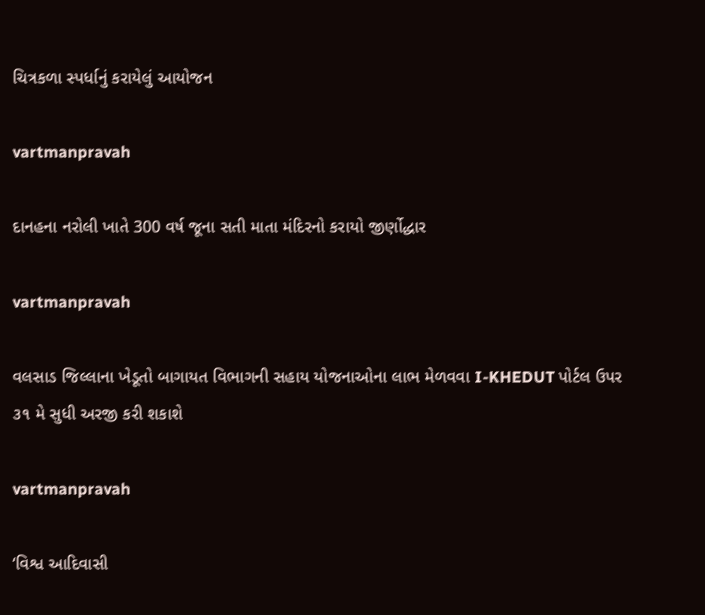ચિત્રકળા સ્‍પર્ધાનું કરાયેલું આયોજન

vartmanpravah

દાનહના નરોલી ખાતે 300 વર્ષ જૂના સતી માતા મંદિરનો કરાયો જીર્ણોદ્ધાર

vartmanpravah

વલસાડ જિલ્લાના ખેડૂતો બાગાયત વિભાગની સહાય યોજનાઓના લાભ મેળવવા I-KHEDUT પોર્ટલ ઉપર ૩૧ મે સુધી અરજી કરી શકાશે

vartmanpravah

‘વિશ્વ આદિવાસી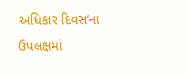અધિકાર દિવસ’ના ઉપલક્ષમાં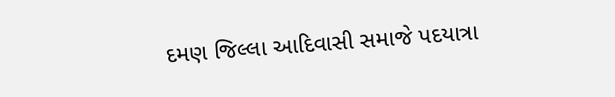દમણ જિલ્લા આદિવાસી સમાજે પદયાત્રા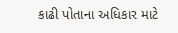કાઢી પોતાના અધિકાર માટે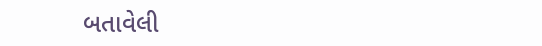બતાવેલી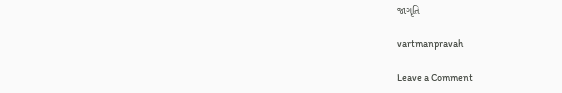જાગૃતિ

vartmanpravah

Leave a Comment